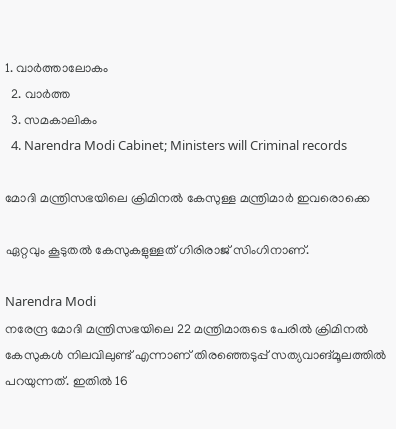1. വാര്‍ത്താലോകം
  2. വാര്‍ത്ത
  3. സമകാലികം
  4. Narendra Modi Cabinet; Ministers will Criminal records

മോദി മന്ത്രിസഭയിലെ ക്രിമിനല്‍ കേസുള്ള മന്ത്രിമാര്‍ ഇവരൊക്കെ

ഏറ്റവും കൂടുതല്‍ കേസുകളുള്ളത് ഗിരിരാജ് സിംഗിനാണ്.

Narendra Modi
നരേന്ദ്ര മോദി മന്ത്രിസഭയിലെ 22 മന്ത്രിമാരുടെ പേരില്‍ ക്രിമിനല്‍ കേസുകള്‍ നിലവിലുണ്ട് എന്നാണ് തിരഞ്ഞെടുപ്പ് സത്യവാങ്മൂലത്തില്‍ പറയുന്നത്. ഇതില്‍ 16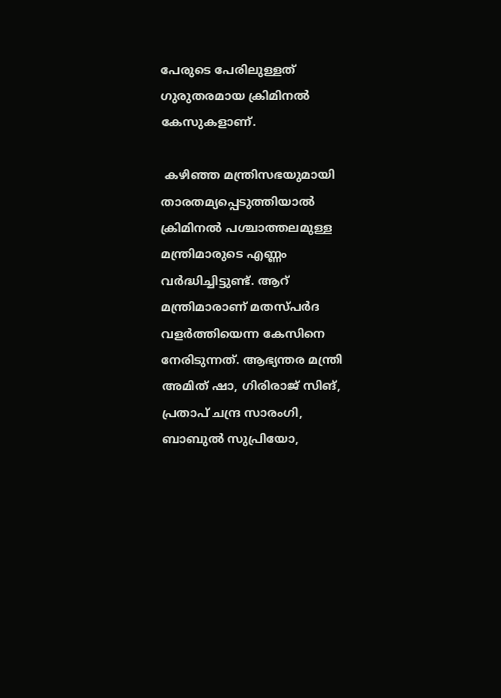പേരുടെ പേരിലുള്ളത് ഗുരുതരമായ ക്രിമിനല്‍ കേസുകളാണ്.

 കഴിഞ്ഞ മന്ത്രിസഭയുമായി താരതമ്യപ്പെടുത്തിയാല്‍ ക്രിമിനല്‍ പശ്ചാത്തലമുള്ള മന്ത്രിമാരുടെ എണ്ണം വര്‍ദ്ധിച്ചിട്ടുണ്ട്. ആറ് മന്ത്രിമാരാണ് മതസ്പര്‍ദ വളര്‍ത്തിയെന്ന കേസിനെ നേരിടുന്നത്. ആഭ്യന്തര മന്ത്രി അമിത് ഷാ, ഗിരിരാജ് സിങ്, പ്രതാപ് ചന്ദ്ര സാരംഗി, ബാബുല്‍ സുപ്രിയോ,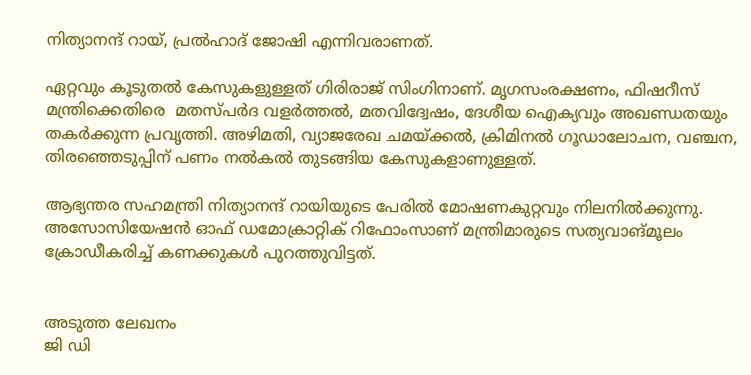നിത്യാനന്ദ് റായ്, പ്രല്‍ഹാദ് ജോഷി എന്നിവരാണത്.

ഏറ്റവും കൂടുതല്‍ കേസുകളുള്ളത് ഗിരിരാജ് സിംഗിനാണ്. മൃഗസംരക്ഷണം, ഫിഷറീസ് മന്ത്രിക്കെതിരെ  മതസ്പര്‍ദ വളര്‍ത്തല്‍, മതവിദ്വേഷം, ദേശീയ ഐക്യവും അഖണ്ഡതയും തകര്‍ക്കുന്ന പ്രവൃത്തി. അഴിമതി, വ്യാജരേഖ ചമയ്ക്കല്‍, ക്രിമിനല്‍ ഗൂഡാലോചന, വഞ്ചന, തിരഞ്ഞെടുപ്പിന് പണം നല്‍കല്‍ തുടങ്ങിയ കേസുകളാണുള്ളത്.

ആഭ്യന്തര സഹമന്ത്രി നിത്യാനന്ദ് റായിയുടെ പേരില്‍ മോഷണകുറ്റവും നിലനില്‍ക്കുന്നു. അസോസിയേഷന്‍ ഓഫ് ഡമോക്രാറ്റിക് റിഫോംസാണ് മന്ത്രിമാരുടെ സത്യവാങ്മൂലം ക്രോഡീകരിച്ച് കണക്കുകള്‍ പുറത്തുവിട്ടത്.


അടുത്ത ലേഖനം
ജി ഡി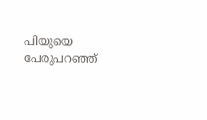പിയുയെ പേരുപറഞ്ഞ്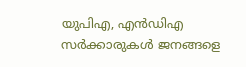യുപിഎ, എൻഡിഎ സർക്കാരുകൾ ജനങ്ങളെ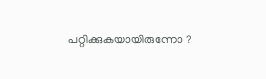പറ്റിക്കുകയായിരുന്നോ ?